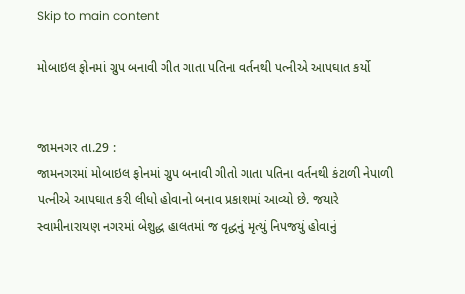Skip to main content

મોબાઇલ ફોનમાં ગ્રુપ બનાવી ગીત ગાતા પતિના વર્તનથી પત્નીએ આપઘાત કર્યો


જામનગર તા.29 :
જામનગરમાં મોબાઇલ ફોનમાં ગ્રુપ બનાવી ગીતો ગાતા પતિના વર્તનથી કંટાળી નેપાળી પત્નીએ આપઘાત કરી લીધો હોવાનો બનાવ પ્રકાશમાં આવ્યો છે. જયારે સ્વામીનારાયણ નગરમાં બેશુદ્ધ હાલતમાં જ વૃદ્ધનું મૃત્યું નિપજયું હોવાનું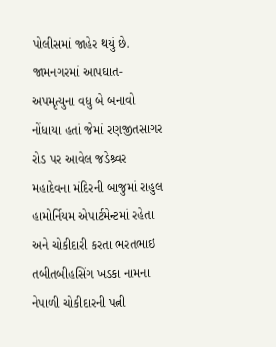પોલીસમાં જાહેર થયું છે.
જામનગરમાં આપઘાત-અપમૃત્યુના વધુ બે બનાવો નોંધાયા હતાં જેમાં રણજીતસાગર રોડ પર આવેલ જડેશ્ર્વર મહાદેવના મંદિરની બાજુમાં રાહુલ હામોર્નિયમ એપાર્ટમેન્ટમાં રહેતા અને ચોકીદારી કરતા ભરતભાઇ તબીતબીહસિંગ ખડકા નામના નેપાળી ચોકીદારની પત્ની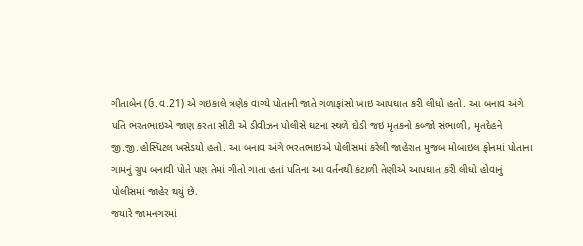ગીતાબેન (ઉ.વ.21) એ ગઇકાલે ત્રણેક વાગ્યે પોતાની જાતે ગળાફાંસો ખાઇ આપઘાત કરી લીધો હતો. આ બનાવ અંગે પતિ ભરતભાઇએ જાણ કરતા સીટી એ ડીવીઝન પોલીસે ઘટના સ્થળે દોડી જઇ મૃતકનો કબ્જો સંભાળી, મૃતદેહને જી.જી.હોસ્પિટલ ખસેડયો હતો. આ બનાવ અંગે ભરતભાઇએ પોલીસમાં કરેલી જાહેરાત મુજબ મોબાઇલ ફોનમાં પોતાના ગામનું ગ્રુપ બનાવી પોતે પણ તેમાં ગીતો ગાતા હતાં પતિના આ વર્તનથી કંટાળી તેણીએ આપઘાત કરી લીધો હોવાનું પોલીસમાં જાહેર થયું છે.
જયારે જામનગરમાં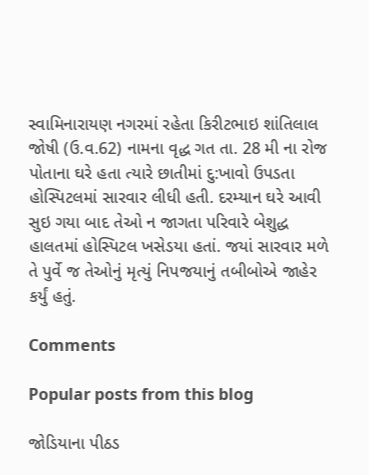સ્વામિનારાયણ નગરમાં રહેતા કિરીટભાઇ શાંતિલાલ જોષી (ઉ.વ.62) નામના વૃદ્ધ ગત તા. 28 મી ના રોજ પોતાના ઘરે હતા ત્યારે છાતીમાં દુ:ખાવો ઉપડતા હોસ્પિટલમાં સારવાર લીધી હતી. દરમ્યાન ઘરે આવી સુઇ ગયા બાદ તેઓ ન જાગતા પરિવારે બેશુદ્ધ હાલતમાં હોસ્પિટલ ખસેડયા હતાં. જયાં સારવાર મળે તે પુર્વે જ તેઓનું મૃત્યું નિપજયાનું તબીબોએ જાહેર કર્યું હતું.

Comments

Popular posts from this blog

જોડિયાના પીઠડ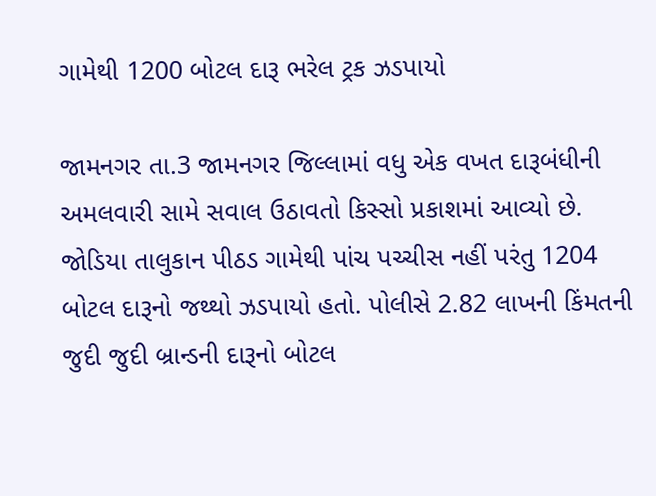ગામેથી 1200 બોટલ દારૂ ભરેલ ટ્રક ઝડપાયો

જામનગર તા.3 જામનગર જિલ્લામાં વધુ એક વખત દારૂબંધીની અમલવારી સામે સવાલ ઉઠાવતો કિસ્સો પ્રકાશમાં આવ્યો છે. જોડિયા તાલુકાન પીઠડ ગામેથી પાંચ પચ્ચીસ નહીં પરંતુ 1204 બોટલ દારૂનો જથ્થો ઝડપાયો હતો. પોલીસે 2.82 લાખની કિંમતની જુદી જુદી બ્રાન્ડની દારૂનો બોટલ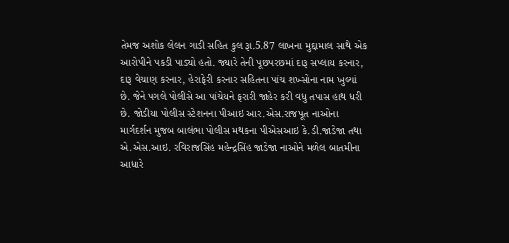તેમજ અશોક લેલન ગાડી સહિત કુલ રૂા.5.87 લાખના મુદ્દામાલ સાથે એક આરોપીને પકડી પાડ્યો હતો. જ્યારે તેની પૂછપરછમાં દારૂ સપ્લાય કરનાર, દારૂ વેચાણ કરનાર, હેરાફેરી કરનાર સહિતના પાંચ શખ્સોના નામ ખુલ્યાં છે. જેને પગલે પોલીસે આ પાંચેયને ફરારી જાહેર કરી વધુ તપાસ હાથ ધરી છે. જોડીયા પોલીસ સ્ટેશનના પીઆઇ આર.એસ.રાજપૂત નાઓના માર્ગદર્શન મુજબ બાલંભા પોલીસ મથકના પીએસઆઇ કે.ડી.જાડેજા તથા એ.એસ.આઇ. રવિરાજસિંહ મહેન્દ્રસિંહ જાડેજા નાઓને મળેલ બાતમીના આધારે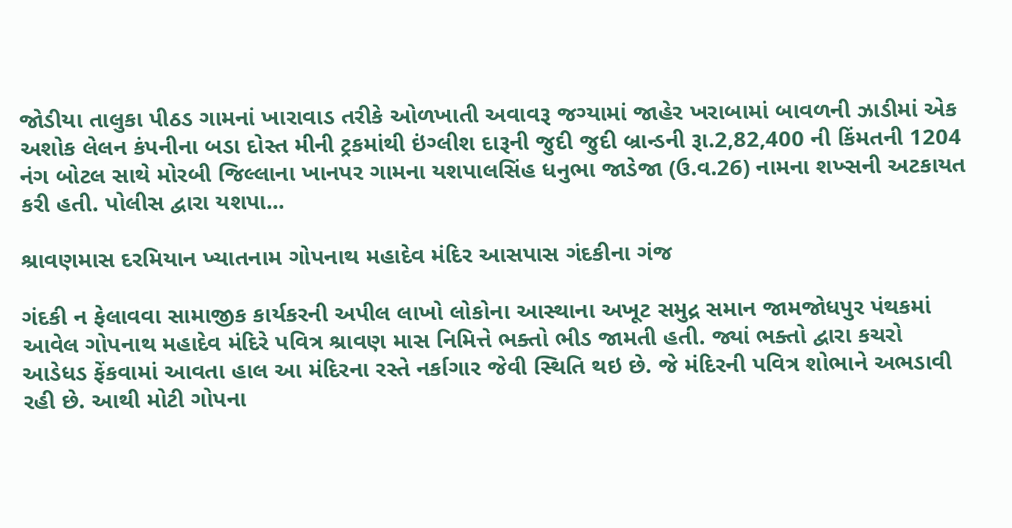જોડીયા તાલુકા પીઠડ ગામનાં ખારાવાડ તરીકે ઓળખાતી અવાવરૂ જગ્યામાં જાહેર ખરાબામાં બાવળની ઝાડીમાં એક અશોક લેલન કંપનીના બડા દોસ્ત મીની ટ્રકમાંથી ઇંગ્લીશ દારૂની જુદી જુદી બ્રાન્ડની રૂા.2,82,400 ની કિંમતની 1204 નંગ બોટલ સાથે મોરબી જિલ્લાના ખાનપર ગામના યશપાલસિંહ ધનુભા જાડેજા (ઉ.વ.26) નામના શખ્સની અટકાયત કરી હતી. પોલીસ દ્વારા યશપા...

શ્રાવણમાસ દરમિયાન ખ્યાતનામ ગોપનાથ મહાદેવ મંદિર આસપાસ ગંદકીના ગંજ

ગંદકી ન ફેલાવવા સામાજીક કાર્યકરની અપીલ લાખો લોકોના આસ્થાના અખૂટ સમુદ્ર સમાન જામજોધપુર પંથકમાં આવેલ ગોપનાથ મહાદેવ મંદિરે પવિત્ર શ્રાવણ માસ નિમિત્તે ભક્તો ભીડ જામતી હતી. જ્યાં ભક્તો દ્વારા કચરો આડેધડ ફેંકવામાં આવતા હાલ આ મંદિરના રસ્તે નર્કાગાર જેવી સ્થિતિ થઇ છે. જે મંદિરની પવિત્ર શોભાને અભડાવી રહી છે. આથી મોટી ગોપના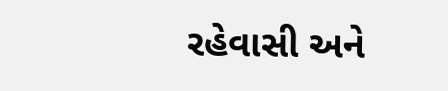રહેવાસી અને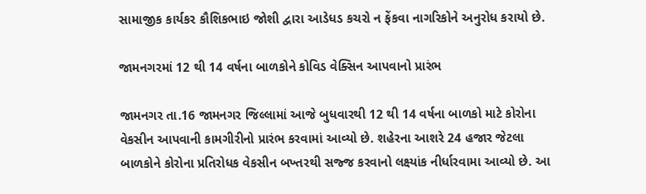સામાજીક કાર્યકર કૌશિકભાઇ જોશી દ્વારા આડેધડ કચરો ન ફેંકવા નાગરિકોને અનુરોધ કરાયો છે.

જામનગરમાં 12 થી 14 વર્ષના બાળકોને કોવિડ વેક્સિન આપવાનો પ્રારંભ

જામનગર તા.16 જામનગર જિલ્લામાં આજે બુધવારથી 12 થી 14 વર્ષના બાળકો માટે કોરોના વેકસીન આપવાની કામગીરીનો પ્રારંભ કરવામાં આવ્યો છે. શહેરના આશરે 24 હજાર જેટલા બાળકોને કોરોના પ્રતિરોધક વેકસીન બખ્તરથી સજ્જ કરવાનો લક્ષ્યાંક નીર્ધારવામા આવ્યો છે. આ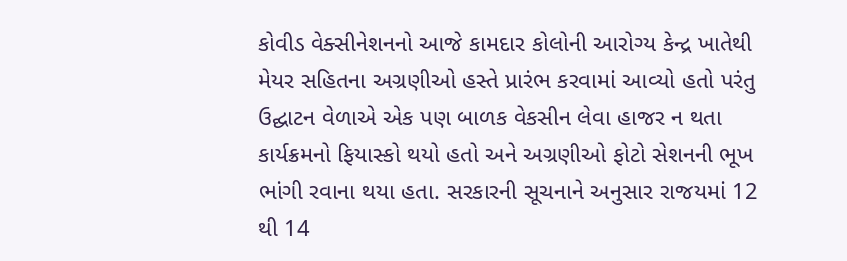કોવીડ વેક્સીનેશનનો આજે કામદાર કોલોની આરોગ્ય કેન્દ્ર ખાતેથી મેયર સહિતના અગ્રણીઓ હસ્તે પ્રારંભ કરવામાં આવ્યો હતો પરંતુ ઉદ્ઘાટન વેળાએ એક પણ બાળક વેકસીન લેવા હાજર ન થતા કાર્યક્રમનો ફિયાસ્કો થયો હતો અને અગ્રણીઓ ફોટો સેશનની ભૂખ ભાંગી રવાના થયા હતા. સરકારની સૂચનાને અનુસાર રાજયમાં 12 થી 14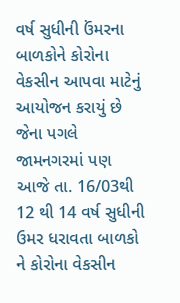વર્ષ સુધીની ઉંમરના બાળકોને કોરોના વેકસીન આપવા માટેનું આયોજન કરાયું છે જેના પગલે જામનગરમાં પણ આજે તા. 16/03થી 12 થી 14 વર્ષ સુધીની ઉમર ધરાવતા બાળકો ને કોરોના વેકસીન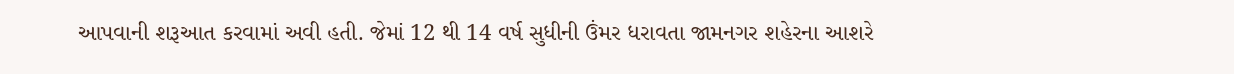આપવાની શરૂઆત કરવામાં અવી હતી. જેમાં 12 થી 14 વર્ષ સુધીની ઉંમર ધરાવતા જામનગર શહેરના આશરે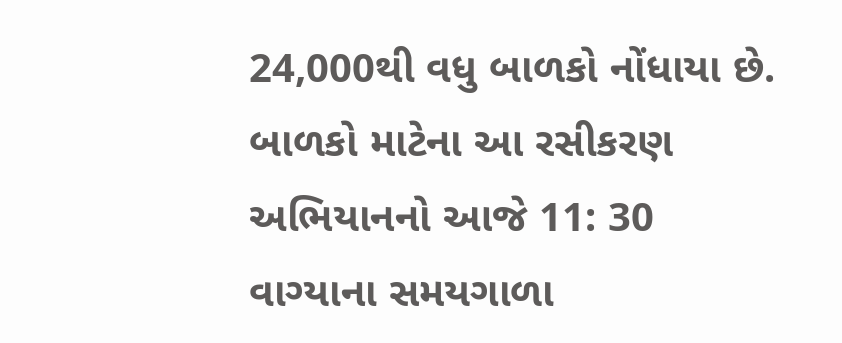24,000થી વધુ બાળકો નોંધાયા છે. બાળકો માટેના આ રસીકરણ અભિયાનનો આજે 11: 30 વાગ્યાના સમયગાળા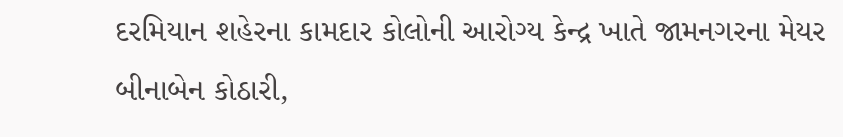દરમિયાન શહેરના કામદાર કોલોની આરોગ્ય કેન્દ્ર ખાતે જામનગરના મેયર બીનાબેન કોઠારી,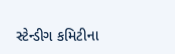સ્ટેન્ડીગ કમિટીના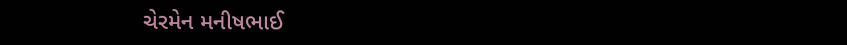ચેરમેન મનીષભાઈ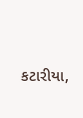કટારીયા,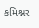કમિશ્નર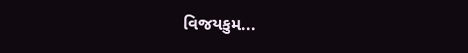વિજયકુમ...